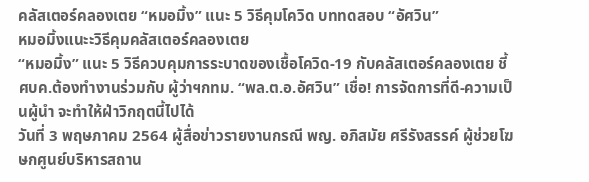คลัสเตอร์คลองเตย “หมอมิ้ง” แนะ 5 วิธีคุมโควิด บททดสอบ “อัศวิน”
หมอมิ้งแนะะวิธีคุมคลัสเตอร์คลองเตย
“หมอมิ้ง” แนะ 5 วิธีควบคุมการระบาดของเชื้อโควิด-19 กับคลัสเตอร์คลองเตย ชี้ ศบค.ต้องทำงานร่วมกับ ผู้ว่าฯกทม. “พล.ต.อ.อัศวิน” เชื่อ! การจัดการที่ดี-ความเป็นผู้นำ จะทำให้ฝ่าวิกฤตนี้ไปได้
วันที่ 3 พฤษภาคม 2564 ผู้สื่อข่าวรายงานกรณี พญ. อภิสมัย ศรีรังสรรค์ ผู้ช่วยโฆษกศูนย์บริหารสถาน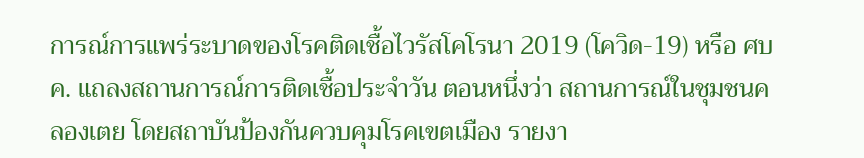การณ์การแพร่ระบาดของโรคติดเชื้อไวรัสโคโรนา 2019 (โควิด-19) หรือ ศบค. แถลงสถานการณ์การติดเชื้อประจำวัน ตอนหนึ่งว่า สถานการณ์ในชุมชนคลองเตย โดยสถาบันป้องกันควบคุมโรคเขตเมือง รายงา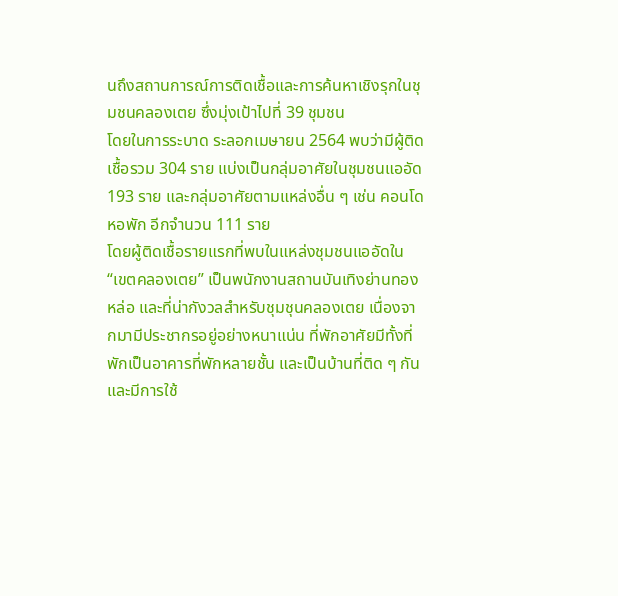นถึงสถานการณ์การติดเชื้อและการค้นหาเชิงรุกในชุมชนคลองเตย ซึ่งมุ่งเป้าไปที่ 39 ชุมชน
โดยในการระบาด ระลอกเมษายน 2564 พบว่ามีผู้ติดเชื้อรวม 304 ราย แบ่งเป็นกลุ่มอาศัยในชุมชนแออัด 193 ราย และกลุ่มอาศัยตามแหล่งอื่น ๆ เช่น คอนโด หอพัก อีกจำนวน 111 ราย
โดยผู้ติดเชื้อรายแรกที่พบในแหล่งชุมชนแออัดใน “เขตคลองเตย” เป็นพนักงานสถานบันเทิงย่านทองหล่อ และที่น่ากังวลสำหรับชุมชุนคลองเตย เนื่องจากมามีประชากรอยู่อย่างหนาแน่น ที่พักอาศัยมีทั้งที่พักเป็นอาคารที่พักหลายชั้น และเป็นบ้านที่ติด ๆ กัน และมีการใช้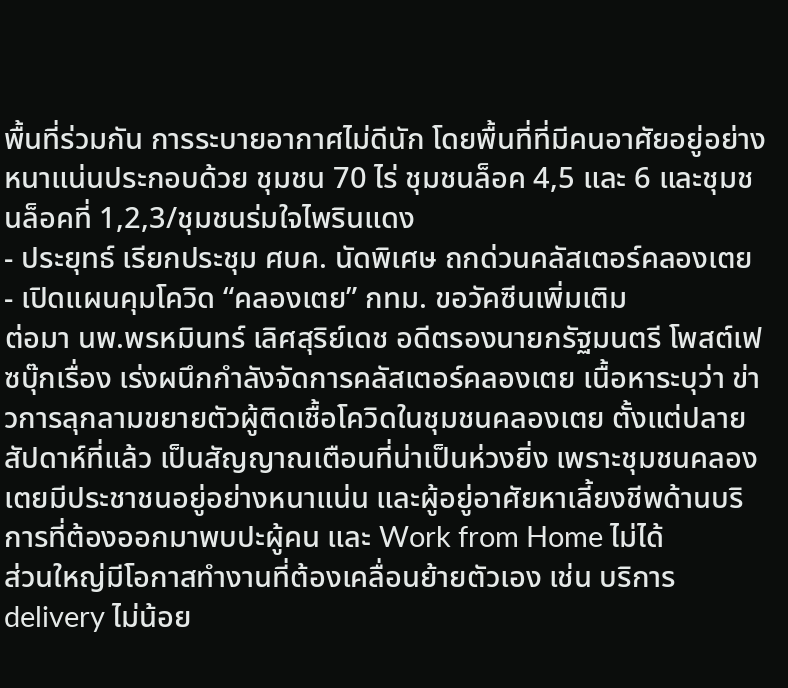พื้นที่ร่วมกัน การระบายอากาศไม่ดีนัก โดยพื้นที่ที่มีคนอาศัยอยู่อย่างหนาแน่นประกอบด้วย ชุมชน 70 ไร่ ชุมชนล็อค 4,5 และ 6 และชุมชนล็อคที่ 1,2,3/ชุมชนร่มใจไพรินแดง
- ประยุทธ์ เรียกประชุม ศบค. นัดพิเศษ ถกด่วนคลัสเตอร์คลองเตย
- เปิดแผนคุมโควิด “คลองเตย” กทม. ขอวัคซีนเพิ่มเติม
ต่อมา นพ.พรหมินทร์ เลิศสุริย์เดช อดีตรองนายกรัฐมนตรี โพสต์เฟซบุ๊กเรื่อง เร่งผนึกกำลังจัดการคลัสเตอร์คลองเตย เนื้อหาระบุว่า ข่าวการลุกลามขยายตัวผู้ติดเชื้อโควิดในชุมชนคลองเตย ตั้งแต่ปลายสัปดาห์ที่แล้ว เป็นสัญญาณเตือนที่น่าเป็นห่วงยิ่ง เพราะชุมชนคลองเตยมีประชาชนอยู่อย่างหนาแน่น และผู้อยู่อาศัยหาเลี้ยงชีพด้านบริการที่ต้องออกมาพบปะผู้คน และ Work from Home ไม่ได้
ส่วนใหญ่มีโอกาสทำงานที่ต้องเคลื่อนย้ายตัวเอง เช่น บริการ delivery ไม่น้อย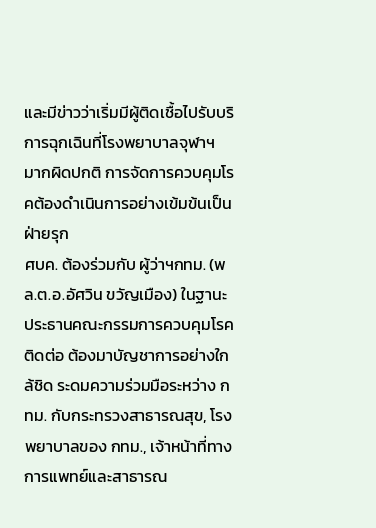และมีข่าวว่าเริ่มมีผู้ติดเชื้อไปรับบริการฉุกเฉินที่โรงพยาบาลจุฬาฯ มากผิดปกติ การจัดการควบคุมโรคต้องดำเนินการอย่างเข้มข้นเป็นฝ่ายรุก
ศบค. ต้องร่วมกับ ผู้ว่าฯกทม. (พล.ต.อ.อัศวิน ขวัญเมือง) ในฐานะประธานคณะกรรมการควบคุมโรคติดต่อ ต้องมาบัญชาการอย่างใกล้ชิด ระดมความร่วมมือระหว่าง กทม. กับกระทรวงสาธารณสุข, โรงพยาบาลของ กทม., เจ้าหน้าที่ทางการแพทย์และสาธารณ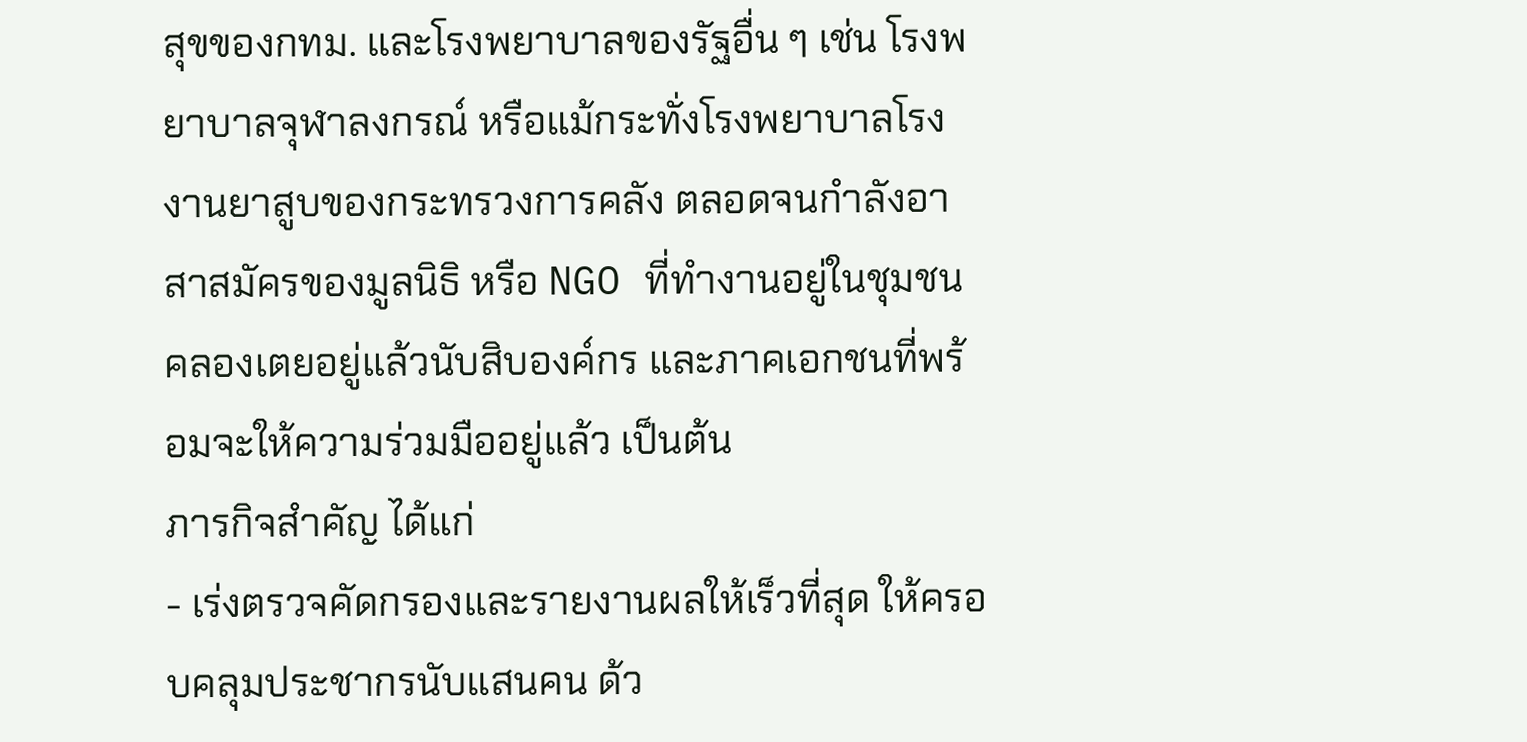สุขของกทม. และโรงพยาบาลของรัฐอื่น ๆ เช่น โรงพยาบาลจุฬาลงกรณ์ หรือแม้กระทั่งโรงพยาบาลโรงงานยาสูบของกระทรวงการคลัง ตลอดจนกำลังอาสาสมัครของมูลนิธิ หรือ NGO ที่ทำงานอยู่ในชุมชนคลองเตยอยู่แล้วนับสิบองค์กร และภาคเอกชนที่พร้อมจะให้ความร่วมมืออยู่แล้ว เป็นต้น
ภารกิจสำคัญ ได้แก่
- เร่งตรวจคัดกรองและรายงานผลให้เร็วที่สุด ให้ครอบคลุมประชากรนับแสนคน ด้ว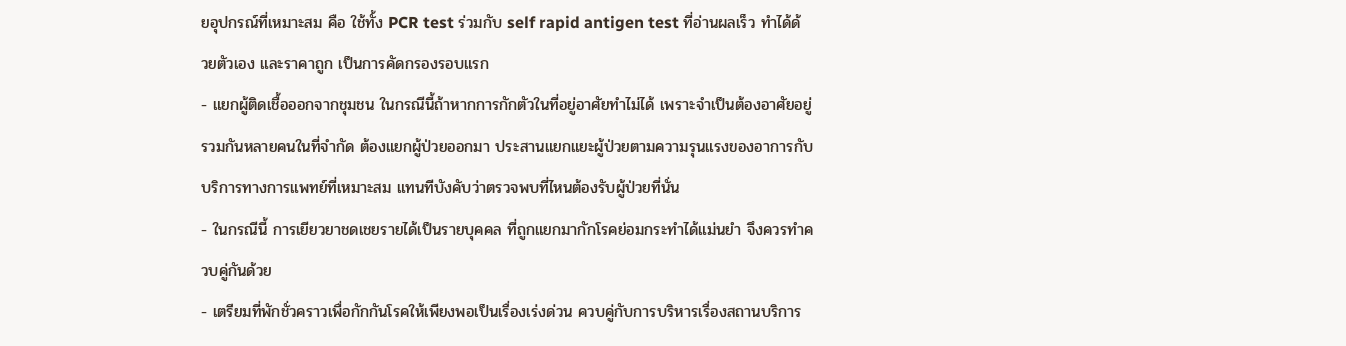ยอุปกรณ์ที่เหมาะสม คือ ใช้ทั้ง PCR test ร่วมกับ self rapid antigen test ที่อ่านผลเร็ว ทำได้ด้วยตัวเอง และราคาถูก เป็นการคัดกรองรอบแรก
- แยกผู้ติดเชื้อออกจากชุมชน ในกรณีนี้ถ้าหากการกักตัวในที่อยู่อาศัยทำไม่ได้ เพราะจำเป็นต้องอาศัยอยู่รวมกันหลายคนในที่จำกัด ต้องแยกผู้ป่วยออกมา ประสานแยกแยะผู้ป่วยตามความรุนแรงของอาการกับบริการทางการแพทย์ที่เหมาะสม แทนทีบังคับว่าตรวจพบที่ไหนต้องรับผู้ป่วยที่นั่น
- ในกรณีนี้ การเยียวยาชดเชยรายได้เป็นรายบุคคล ที่ถูกแยกมากักโรคย่อมกระทำได้แม่นยำ จึงควรทำควบคู่กันด้วย
- เตรียมที่พักชั่วคราวเพื่อกักกันโรคให้เพียงพอเป็นเรื่องเร่งด่วน ควบคู่กับการบริหารเรื่องสถานบริการ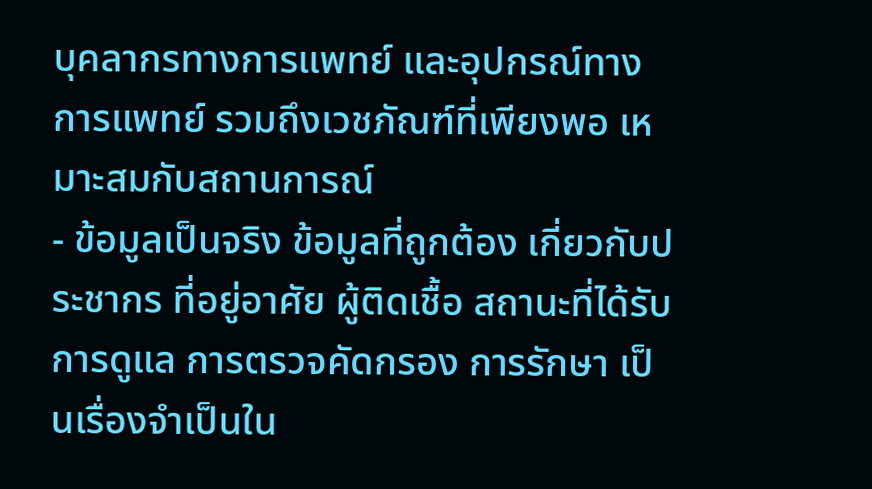บุคลากรทางการแพทย์ และอุปกรณ์ทางการแพทย์ รวมถึงเวชภัณฑ์ที่เพียงพอ เหมาะสมกับสถานการณ์
- ข้อมูลเป็นจริง ข้อมูลที่ถูกต้อง เกี่ยวกับประชากร ที่อยู่อาศัย ผู้ติดเชื้อ สถานะที่ได้รับการดูแล การตรวจคัดกรอง การรักษา เป็นเรื่องจำเป็นใน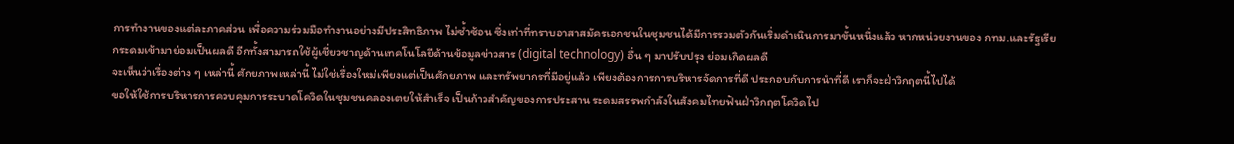การทำงานของแต่ละภาคส่วน เพื่อความร่วมมือทำงานอย่างมีประสิทธิภาพ ไม่ซ้ำซ้อน ซึ่งเท่าที่ทราบอาสาสมัครเอกชนในชุมชนได้มีการรวมตัวกันเริ่มดำเนินการมาขั้นหนึ่งแล้ว หากหน่วยงานของ กทม.และรัฐเรียกระดมเข้ามาย่อมเป็นผลดี อีกทั้งสามารถใช้ผู้เชี่ยวชาญด้านเทคโนโลยีด้านข้อมูลข่าวสาร (digital technology) อื่น ๆ มาปรับปรุง ย่อมเกิดผลดี
จะเห็นว่าเรื่องต่าง ๆ เหล่านี้ ศักยภาพเหล่านี้ ไม่ใช่เรื่องใหม่เพียงแต่เป็นศักยภาพ และทรัพยากรที่มีอยู่แล้ว เพียงต้องการการบริหารจัดการที่ดี ประกอบกับการนำที่ดี เราก็จะฝ่าวิกฤตนี้ไปได้
ขอให้ใช้การบริหารการควบคุมการระบาดโควิดในชุมชนคลองเตยให้สำเร็จ เป็นก้าวสำคัญของการประสาน ระดมสรรพกำลังในสังคมไทยฟันฝ่าวิกฤตโควิดไป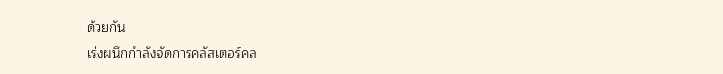ด้วยกัน
เร่งผนึกกำลังจัดการคลัสเตอร์คล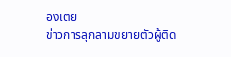องเตย
ข่าวการลุกลามขยายตัวผู้ติด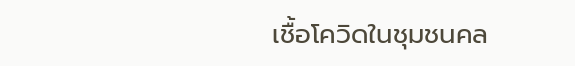เชื้อโควิดในชุมชนคล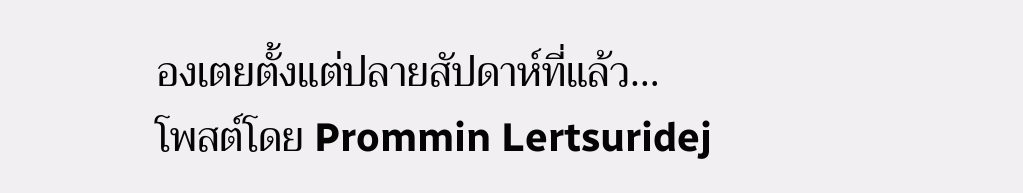องเตยตั้งแต่ปลายสัปดาห์ที่แล้ว…
โพสต์โดย Prommin Lertsuridej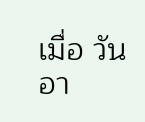เมื่อ วันอา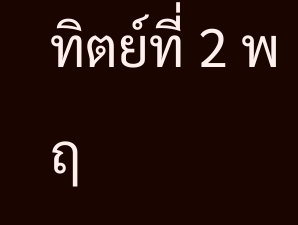ทิตย์ที่ 2 พฤ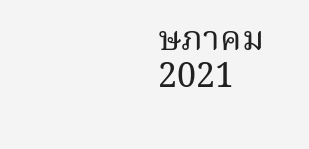ษภาคม 2021